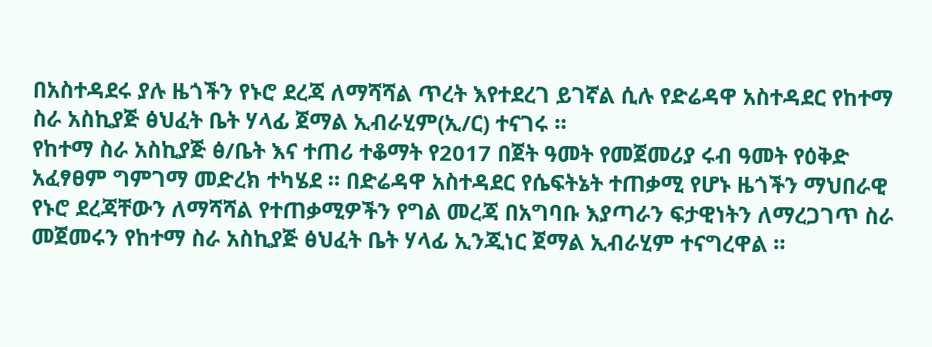በአስተዳደሩ ያሉ ዜጎችን የኑሮ ደረጃ ለማሻሻል ጥረት እየተደረገ ይገኛል ሲሉ የድሬዳዋ አስተዳደር የከተማ ስራ አስኪያጅ ፅህፈት ቤት ሃላፊ ጀማል ኢብራሂም(ኢ/ር) ተናገሩ ።
የከተማ ስራ አስኪያጅ ፅ/ቤት እና ተጠሪ ተቆማት የ2017 በጀት ዓመት የመጀመሪያ ሩብ ዓመት የዕቅድ አፈፃፀም ግምገማ መድረክ ተካሄደ ። በድሬዳዋ አስተዳደር የሴፍትኔት ተጠቃሚ የሆኑ ዜጎችን ማህበራዊ የኑሮ ደረጃቸውን ለማሻሻል የተጠቃሚዎችን የግል መረጃ በአግባቡ እያጣራን ፍታዊነትን ለማረጋገጥ ስራ መጀመሩን የከተማ ስራ አስኪያጅ ፅህፈት ቤት ሃላፊ ኢንጂነር ጀማል ኢብራሂም ተናግረዋል ።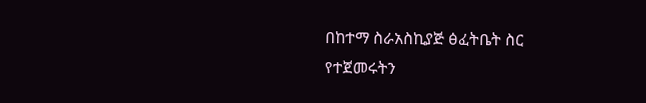በከተማ ስራአስኪያጅ ፅፈትቤት ስር የተጀመሩትን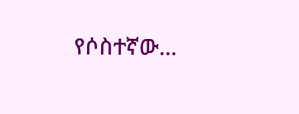የሶስተኛው…